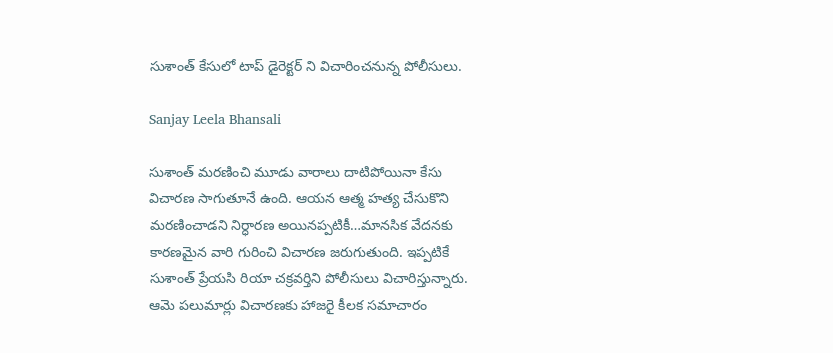సుశాంత్ కేసులో టాప్ డైరెక్టర్ ని విచారించనున్న పోలీసులు.

Sanjay Leela Bhansali

సుశాంత్ మరణించి మూడు వారాలు దాటిపోయినా కేసు విచారణ సాగుతూనే ఉంది. ఆయన ఆత్మ హత్య చేసుకొని మరణించాడని నిర్ధారణ అయినప్పటికీ…మానసిక వేదనకు కారణమైన వారి గురించి విచారణ జరుగుతుంది. ఇప్పటికే సుశాంత్ ప్రేయసి రియా చక్రవర్తిని పోలీసులు విచారిస్తున్నారు. ఆమె పలుమార్లు విచారణకు హాజరై కీలక సమాచారం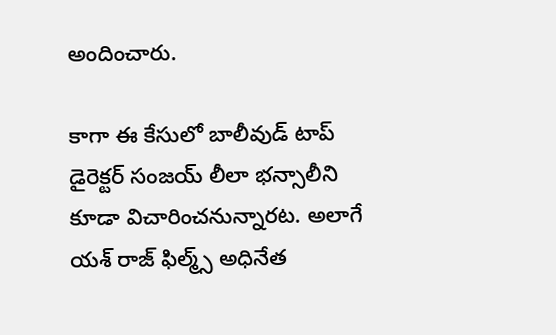అందించారు.

కాగా ఈ కేసులో బాలీవుడ్ టాప్ డైరెక్టర్ సంజయ్ లీలా భన్సాలీని కూడా విచారించనున్నారట. అలాగే యశ్ రాజ్ ఫిల్మ్స్ అధినేత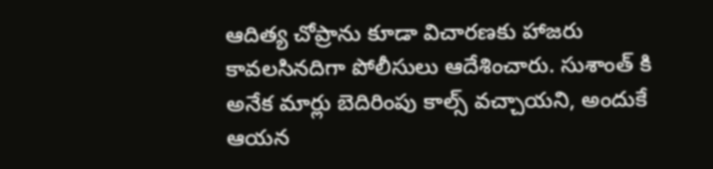ఆదిత్య చోప్రాను కూడా విచారణకు హాజరు కావలసినదిగా పోలీసులు ఆదేశించారు. సుశాంత్ కి అనేక మార్లు బెదిరింపు కాల్స్ వచ్చాయని, అందుకే ఆయన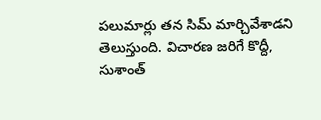పలుమార్లు తన సిమ్ మార్చివేశాడని తెలుస్తుంది. విచారణ జరిగే కొద్దీ, సుశాంత్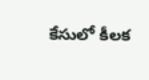కేసులో కీలక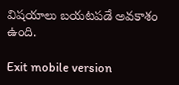విషయాలు బయటపడే అవకాశం ఉంది.

Exit mobile version